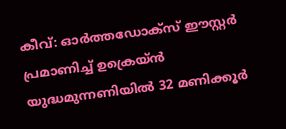കീവ്: ഓർത്തഡോക്സ് ഈസ്റ്റർ പ്രമാണിച്ച് ഉക്രെയ്ൻ യുദ്ധമുന്നണിയിൽ 32 മണിക്കൂർ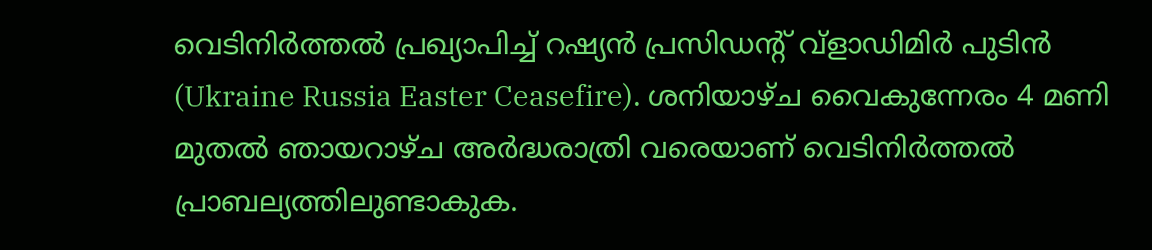വെടിനിർത്തൽ പ്രഖ്യാപിച്ച് റഷ്യൻ പ്രസിഡന്റ് വ്ളാഡിമിർ പുടിൻ (Ukraine Russia Easter Ceasefire). ശനിയാഴ്ച വൈകുന്നേരം 4 മണി മുതൽ ഞായറാഴ്ച അർദ്ധരാത്രി വരെയാണ് വെടിനിർത്തൽ പ്രാബല്യത്തിലുണ്ടാകുക.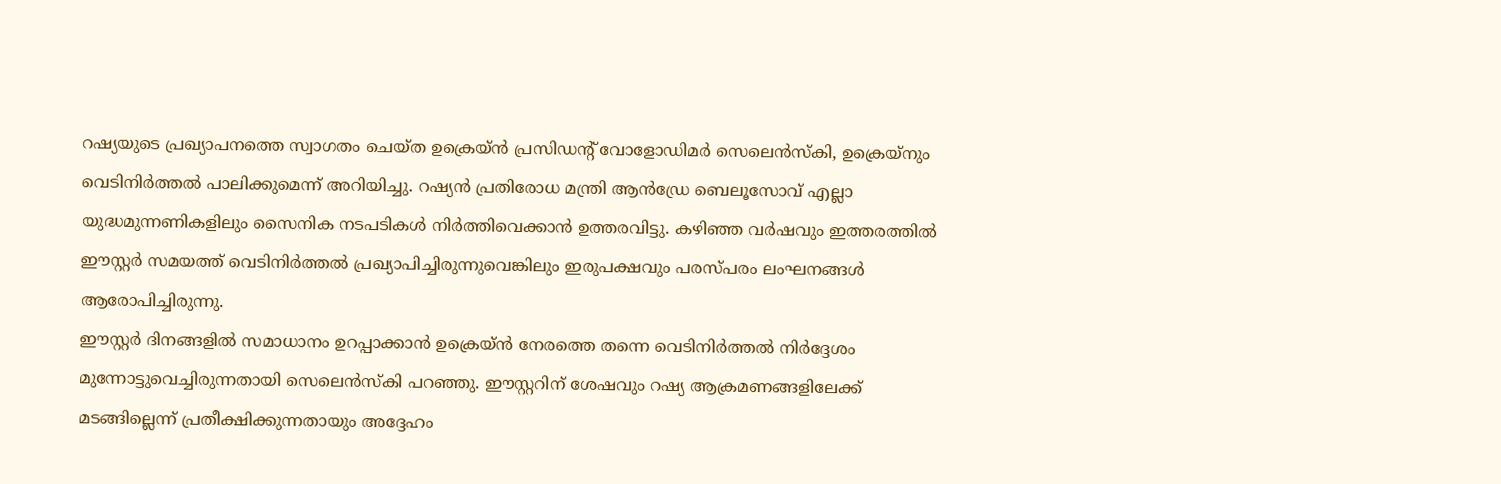റഷ്യയുടെ പ്രഖ്യാപനത്തെ സ്വാഗതം ചെയ്ത ഉക്രെയ്ൻ പ്രസിഡന്റ് വോളോഡിമർ സെലെൻസ്കി, ഉക്രെയ്നും വെടിനിർത്തൽ പാലിക്കുമെന്ന് അറിയിച്ചു. റഷ്യൻ പ്രതിരോധ മന്ത്രി ആൻഡ്രേ ബെലൂസോവ് എല്ലാ യുദ്ധമുന്നണികളിലും സൈനിക നടപടികൾ നിർത്തിവെക്കാൻ ഉത്തരവിട്ടു. കഴിഞ്ഞ വർഷവും ഇത്തരത്തിൽ ഈസ്റ്റർ സമയത്ത് വെടിനിർത്തൽ പ്രഖ്യാപിച്ചിരുന്നുവെങ്കിലും ഇരുപക്ഷവും പരസ്പരം ലംഘനങ്ങൾ ആരോപിച്ചിരുന്നു.
ഈസ്റ്റർ ദിനങ്ങളിൽ സമാധാനം ഉറപ്പാക്കാൻ ഉക്രെയ്ൻ നേരത്തെ തന്നെ വെടിനിർത്തൽ നിർദ്ദേശം മുന്നോട്ടുവെച്ചിരുന്നതായി സെലെൻസ്കി പറഞ്ഞു. ഈസ്റ്ററിന് ശേഷവും റഷ്യ ആക്രമണങ്ങളിലേക്ക് മടങ്ങില്ലെന്ന് പ്രതീക്ഷിക്കുന്നതായും അദ്ദേഹം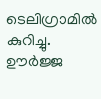ടെലിഗ്രാമിൽ കുറിച്ചു. ഊർജ്ജ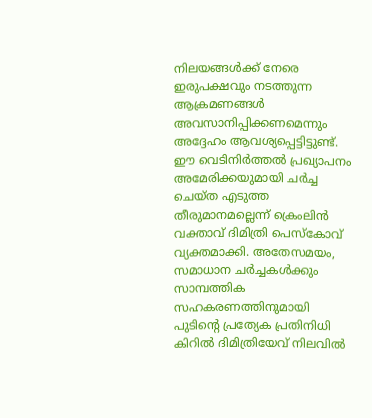നിലയങ്ങൾക്ക് നേരെ ഇരുപക്ഷവും നടത്തുന്ന ആക്രമണങ്ങൾ അവസാനിപ്പിക്കണമെന്നും അദ്ദേഹം ആവശ്യപ്പെട്ടിട്ടുണ്ട്. ഈ വെടിനിർത്തൽ പ്രഖ്യാപനം അമേരിക്കയുമായി ചർച്ച ചെയ്ത എടുത്ത തീരുമാനമല്ലെന്ന് ക്രെംലിൻ വക്താവ് ദിമിത്രി പെസ്കോവ് വ്യക്തമാക്കി. അതേസമയം, സമാധാന ചർച്ചകൾക്കും സാമ്പത്തിക സഹകരണത്തിനുമായി പുടിന്റെ പ്രത്യേക പ്രതിനിധി കിറിൽ ദിമിത്രിയേവ് നിലവിൽ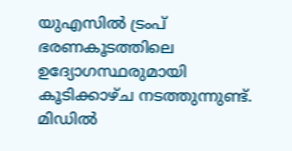യുഎസിൽ ട്രംപ് ഭരണകൂടത്തിലെ ഉദ്യോഗസ്ഥരുമായി കൂടിക്കാഴ്ച നടത്തുന്നുണ്ട്.
മിഡിൽ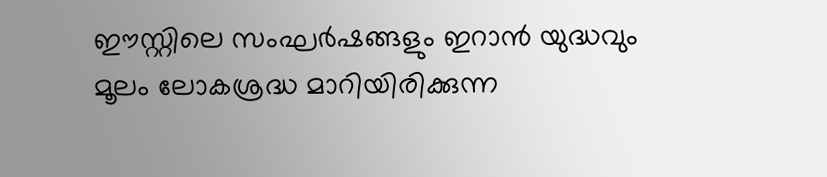ഈസ്റ്റിലെ സംഘർഷങ്ങളും ഇറാൻ യുദ്ധവും മൂലം ലോകശ്രദ്ധ മാറിയിരിക്കുന്ന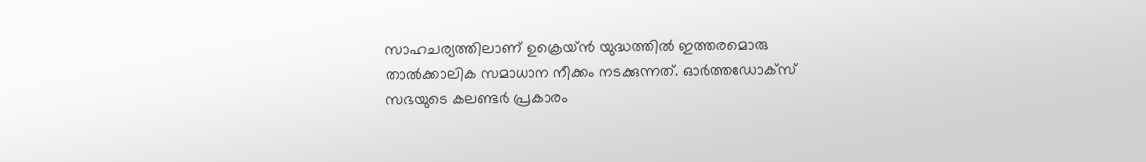സാഹചര്യത്തിലാണ് ഉക്രെയ്ൻ യുദ്ധത്തിൽ ഇത്തരമൊരു താൽക്കാലിക സമാധാന നീക്കം നടക്കുന്നത്. ഓർത്തഡോക്സ് സഭയുടെ കലണ്ടർ പ്രകാരം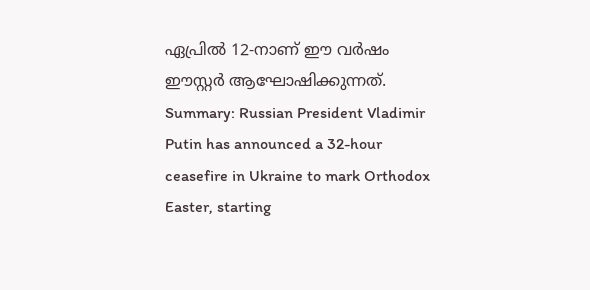ഏപ്രിൽ 12-നാണ് ഈ വർഷം ഈസ്റ്റർ ആഘോഷിക്കുന്നത്.
Summary: Russian President Vladimir Putin has announced a 32-hour ceasefire in Ukraine to mark Orthodox Easter, starting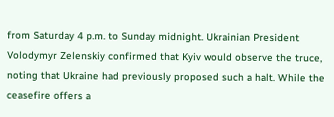from Saturday 4 p.m. to Sunday midnight. Ukrainian President Volodymyr Zelenskiy confirmed that Kyiv would observe the truce, noting that Ukraine had previously proposed such a halt. While the ceasefire offers a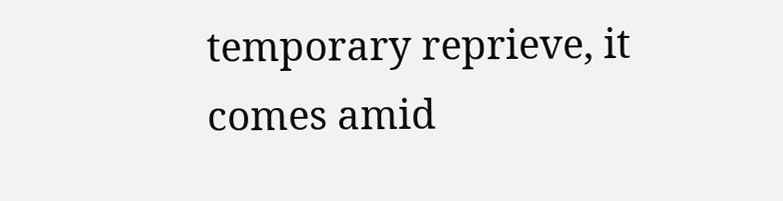temporary reprieve, it comes amid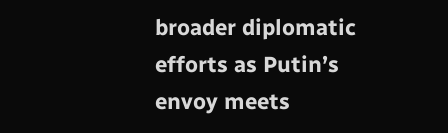broader diplomatic efforts as Putin’s envoy meets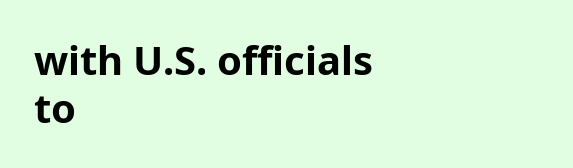with U.S. officials to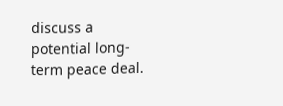discuss a potential long-term peace deal.